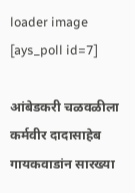loader image
[ays_poll id=7]

आंबेडकरी चळवळीला कर्मवीर दादासाहेब गायकवाडांन सारख्या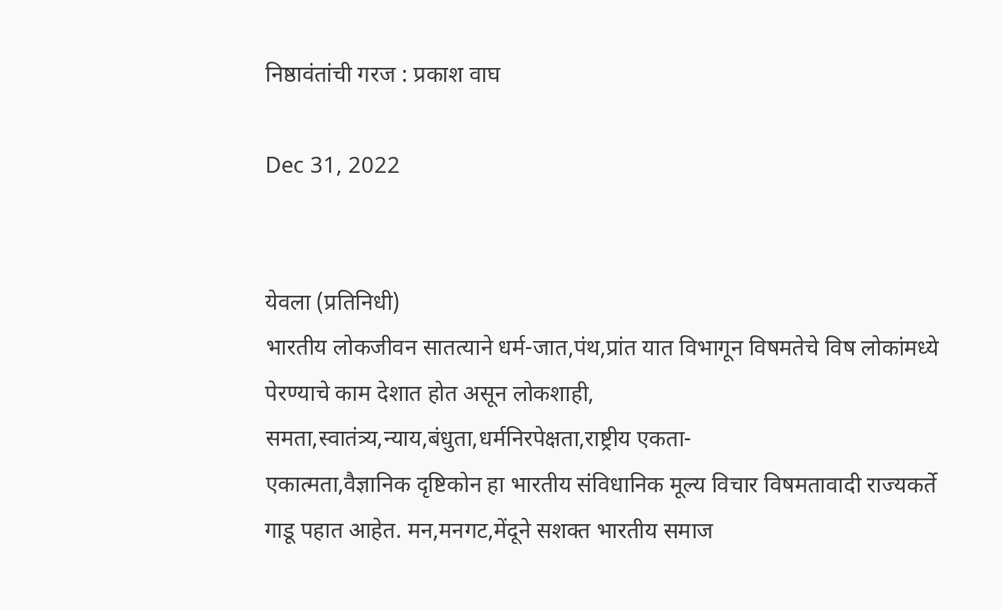निष्ठावंतांची गरज : प्रकाश वाघ

Dec 31, 2022


येवला (प्रतिनिधी)
भारतीय लोकजीवन सातत्याने धर्म-जात,पंथ,प्रांत यात विभागून विषमतेचे विष लोकांमध्ये पेरण्याचे काम देशात होत असून लोकशाही, समता,स्वातंत्र्य,न्याय,बंधुता,धर्मनिरपेक्षता,राष्ट्रीय एकता-
एकात्मता,वैज्ञानिक दृष्टिकोन हा भारतीय संविधानिक मूल्य विचार विषमतावादी राज्यकर्ते गाडू पहात आहेत. मन,मनगट,मेंदूने सशक्त भारतीय समाज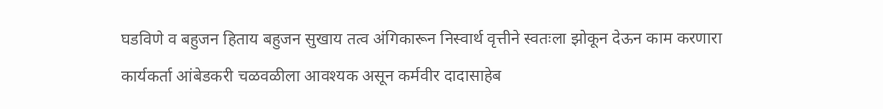घडविणे व बहुजन हिताय बहुजन सुखाय तत्व अंगिकारून निस्वार्थ वृत्तीने स्वतःला झोकून देऊन काम करणारा कार्यकर्ता आंबेडकरी चळवळीला आवश्यक असून कर्मवीर दादासाहेब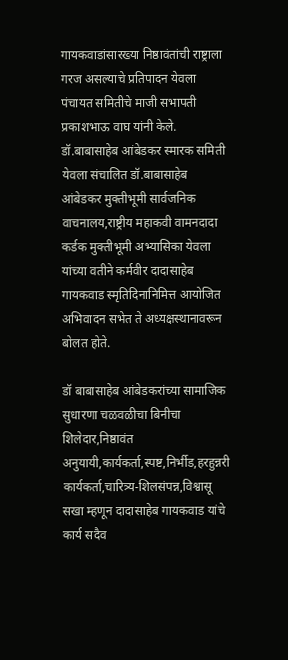गायकवाडांसारख्या निष्ठावंतांची राष्ट्राला गरज असल्याचे प्रतिपादन येवला पंचायत समितीचे माजी सभापती प्रकाशभाऊ वाघ यांनी केले.
डॉ.बाबासाहेब आंबेडकर स्मारक समिती येवला संचालित डॉ.बाबासाहेब आंबेडकर मुक्तीभूमी सार्वजनिक वाचनालय,राष्ट्रीय महाकवी वामनदादा कर्डक मुक्तीभूमी अभ्यासिका येवला यांच्या वतीने कर्मवीर दादासाहेब गायकवाड स्मृतिदिनानिमित्त आयोजित अभिवादन सभेत ते अध्यक्षस्थानावरून बोलत होते.

डॉ बाबासाहेब आंबेडकरांच्या सामाजिक सुधारणा चळवळीचा बिनीचा शिलेदार,निष्ठावंत अनुयायी,कार्यकर्ता,स्पष्ट,निर्भीड,हरहुन्नरी कार्यकर्ता,चारित्र्य-शिलसंपन्न,विश्वासू सखा म्हणून दादासाहेब गायकवाड यांचे कार्य सदैव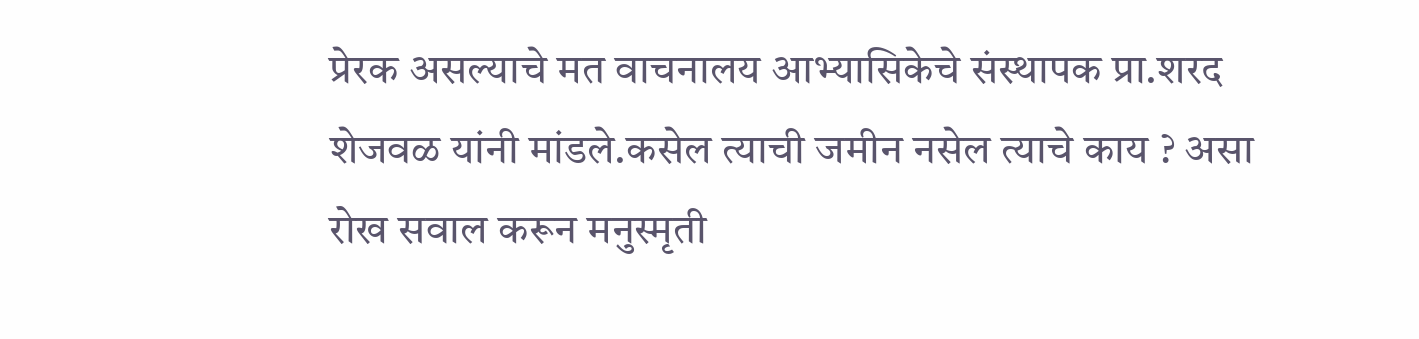प्रेरक असल्याचे मत वाचनालय आभ्यासिकेचे संस्थापक प्रा.शरद शेजवळ यांनी मांडले.कसेल त्याची जमीन नसेल त्याचे काय ? असा रोख सवाल करून मनुस्मृती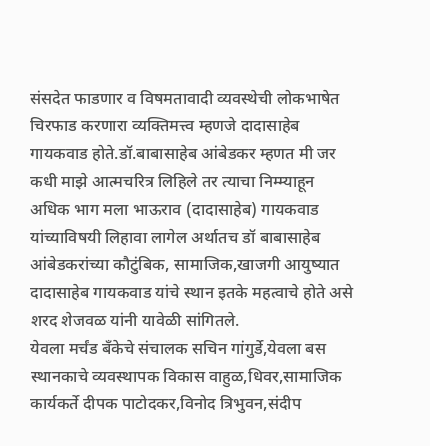संसदेत फाडणार व विषमतावादी व्यवस्थेची लोकभाषेत चिरफाड करणारा व्यक्तिमत्त्व म्हणजे दादासाहेब गायकवाड होते.डॉ.बाबासाहेब आंबेडकर म्हणत मी जर कधी माझे आत्मचरित्र लिहिले तर त्याचा निम्म्याहून अधिक भाग मला भाऊराव (दादासाहेब) गायकवाड यांच्याविषयी लिहावा लागेल अर्थातच डॉ बाबासाहेब आंबेडकरांच्या कौटुंबिक, सामाजिक,खाजगी आयुष्यात दादासाहेब गायकवाड यांचे स्थान इतके महत्वाचे होते असे शरद शेजवळ यांनी यावेळी सांगितले.
येवला मर्चंड बँकेचे संचालक सचिन गांगुर्डे,येवला बस स्थानकाचे व्यवस्थापक विकास वाहुळ,धिवर,सामाजिक कार्यकर्ते दीपक पाटोदकर,विनोद त्रिभुवन,संदीप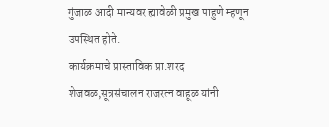गुंजाळ आदी मान्यवर ह्यावेळी प्रमुख पाहुणे म्हणून उपस्थित होते.
कार्यक्रमाचे प्रास्ताविक प्रा.शरद शेजवळ,सूत्रसंचालन राजरत्न वाहूळ यांनी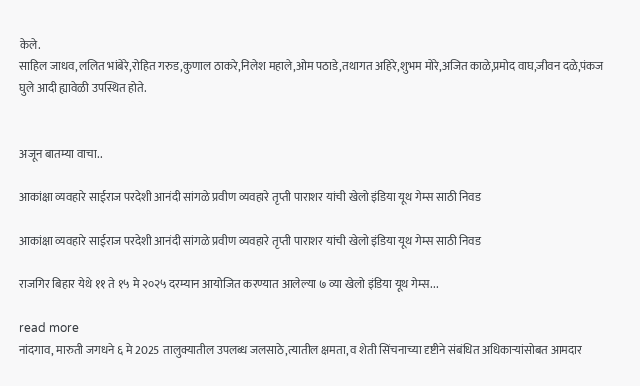केले.
साहिल जाधव,ललित भांबेरे,रोहित गरुड,कुणाल ठाकरे,निलेश महाले,ओम पठाडे,तथागत अहिरे,शुभम मोरे,अजित काळे,प्रमोद वाघ,जीवन दळे,पंकज घुले आदी ह्यावेळी उपस्थित होते.


अजून बातम्या वाचा..

आकांक्षा व्यवहारे साईराज परदेशी आनंदी सांगळे प्रवीण व्यवहारे तृप्ती पाराशर यांची खेलो इंडिया यूथ गेम्स साठी निवड

आकांक्षा व्यवहारे साईराज परदेशी आनंदी सांगळे प्रवीण व्यवहारे तृप्ती पाराशर यांची खेलो इंडिया यूथ गेम्स साठी निवड

राजगिर बिहार येथे ११ ते १५ मे २०२५ दरम्यान आयोजित करण्यात आलेल्या ७ व्या खेलो इंडिया यूथ गेम्स...

read more
नांदगाव, मारुती जगधने ६ मे 2025 तालुक्यातील उपलब्ध जलसाठे,त्यातील क्षमता, व शेती सिंचनाच्या दृष्टीने संबंधित अधिकाऱ्यांसोबत आमदार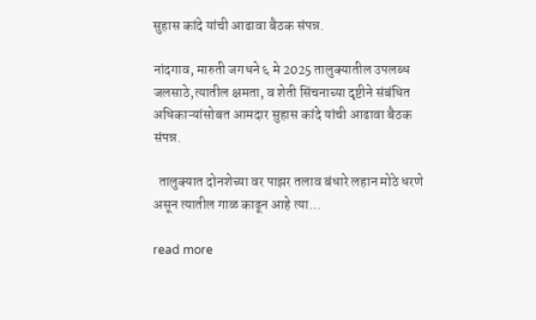सुहास कांदे यांची आढावा बैठक संपन्न.

नांदगाव, मारुती जगधने ६ मे 2025 तालुक्यातील उपलब्ध जलसाठे,त्यातील क्षमता, व शेती सिंचनाच्या दृष्टीने संबंधित अधिकाऱ्यांसोबत आमदार सुहास कांदे यांची आढावा बैठक संपन्न.

  तालुक्यात दोनशेच्या वर पाझर तलाव बंधारे लहान मोठे धरणे असून त्यातील गाळ काढून आहे त्या...

read more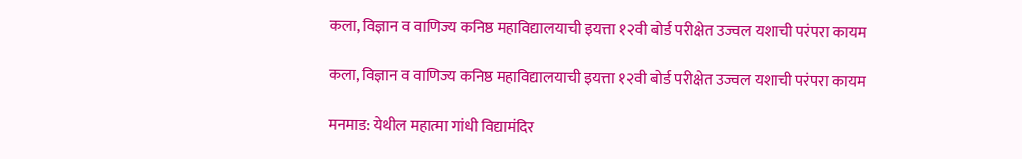कला, विज्ञान व वाणिज्य कनिष्ठ महाविद्यालयाची इयत्ता १२वी बोर्ड परीक्षेत उज्वल यशाची परंपरा कायम

कला, विज्ञान व वाणिज्य कनिष्ठ महाविद्यालयाची इयत्ता १२वी बोर्ड परीक्षेत उज्वल यशाची परंपरा कायम

मनमाड: येथील महात्मा गांधी विद्यामंदिर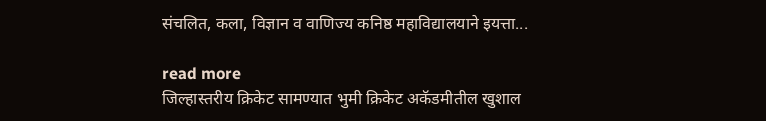संचलित, कला, विज्ञान व वाणिज्य कनिष्ठ महाविद्यालयाने इयत्ता...

read more
जिल्हास्तरीय क्रिकेट सामण्यात भुमी क्रिकेट अकॅडमीतील खुशाल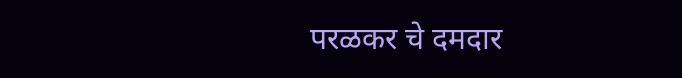परळकर चे दमदार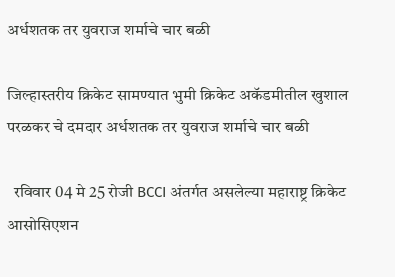अर्धशतक तर युवराज शर्माचे चार बळी

जिल्हास्तरीय क्रिकेट सामण्यात भुमी क्रिकेट अकॅडमीतील खुशाल परळकर चे दमदार अर्धशतक तर युवराज शर्माचे चार बळी

  रविवार 04 मे 25 रोजी BCCI अंतर्गत असलेल्या महाराष्ट्र क्रिकेट आसोसिएशन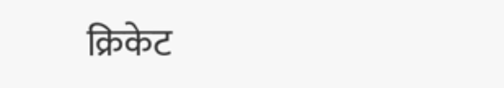क्रिकेट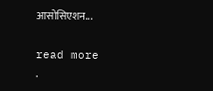आसोसिएशन...

read more
.